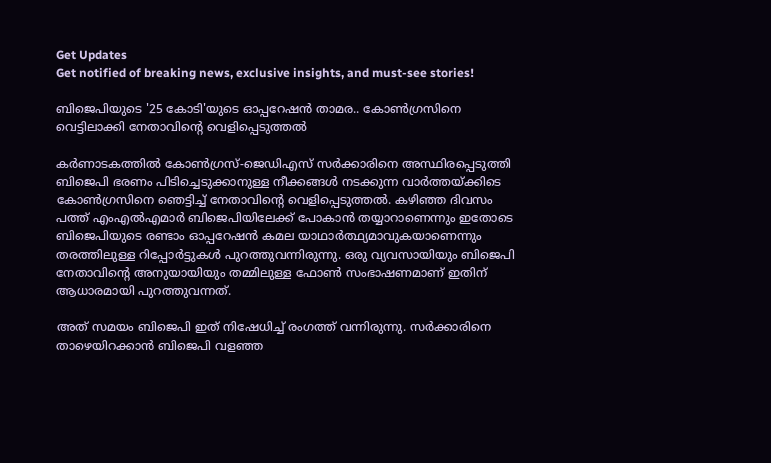Get Updates
Get notified of breaking news, exclusive insights, and must-see stories!

ബിജെപിയുടെ '25 കോടി'യുടെ ഓപ്പറേഷന്‍ താമര.. കോണ്‍ഗ്രസിനെ വെട്ടിലാക്കി നേതാവിന്‍റെ വെളിപ്പെടുത്തല്‍

കര്‍ണാടകത്തില്‍ കോണ്‍ഗ്രസ്-ജെഡിഎസ് സര്‍ക്കാരിനെ അസ്ഥിരപ്പെടുത്തി ബിജെപി ഭരണം പിടിച്ചെടുക്കാനുള്ള നീക്കങ്ങള്‍ നടക്കുന്ന വാര്‍ത്തയ്ക്കിടെ കോണ്‍ഗ്രസിനെ ഞെട്ടിച്ച് നേതാവിന്‍റെ വെളിപ്പെടുത്തല്‍. കഴിഞ്ഞ ദിവസം പത്ത് എംഎല്‍എമാര്‍ ബിജെപിയിലേക്ക് പോകാന്‍ തയ്യാറാണെന്നും ഇതോടെ ബിജെപിയുടെ രണ്ടാം ഓപ്പറേഷന്‍ കമല യാഥാര്‍ത്ഥ്യമാവുകയാണെന്നും തരത്തിലുള്ള റിപ്പോര്‍ട്ടുകള്‍ പുറത്തുവന്നിരുന്നു. ഒരു വ്യവസായിയും ബിജെപി നേതാവിന്റെ അനുയായിയും തമ്മിലുള്ള ഫോണ്‍ സംഭാഷണമാണ് ഇതിന് ആധാരമായി പുറത്തുവന്നത്.

അത് സമയം ബിജെപി ഇത് നിഷേധിച്ച് രംഗത്ത് വന്നിരുന്നു. സര്‍ക്കാരിനെ താഴെയിറക്കാന്‍ ബിജെപി വളഞ്ഞ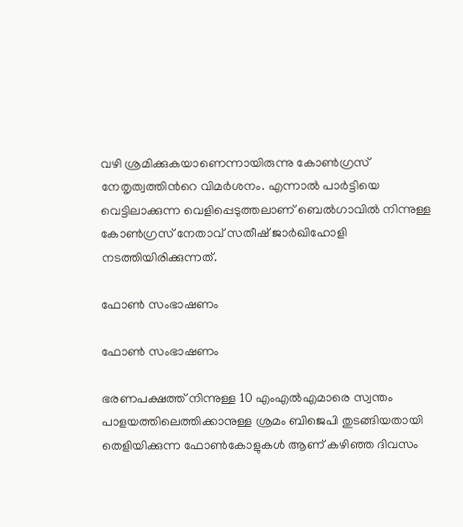വഴി ശ്രമിക്കുകയാണെന്നായിരുന്നു കോണ്‍ഗ്രസ് നേതൃത്വത്തിന്‍റെ വിമര്‍ശനം. എന്നാല്‍ പാര്‍ട്ടിയെ വെട്ടിലാക്കുന്ന വെളിപ്പെടുത്തലാണ് ബെല്‍ഗാവില്‍ നിന്നുള്ള കോണ്‍ഗ്രസ് നേതാവ് സതീഷ് ജാര്‍ഖിഹോളി നടത്തിയിരിക്കുന്നത്.

ഫോണ്‍ സംഭാഷണം

ഫോണ്‍ സംഭാഷണം

ഭരണപക്ഷത്ത് നിന്നുള്ള 10 എംഎല്‍എമാരെ സ്വന്തം പാളയത്തിലെത്തിക്കാനുള്ള ശ്രമം ബിജെപി തുടങ്ങിയതായി തെളിയിക്കുന്ന ഫോണ്‍കോളുകള്‍ ആണ് കഴിഞ്ഞ ദിവസം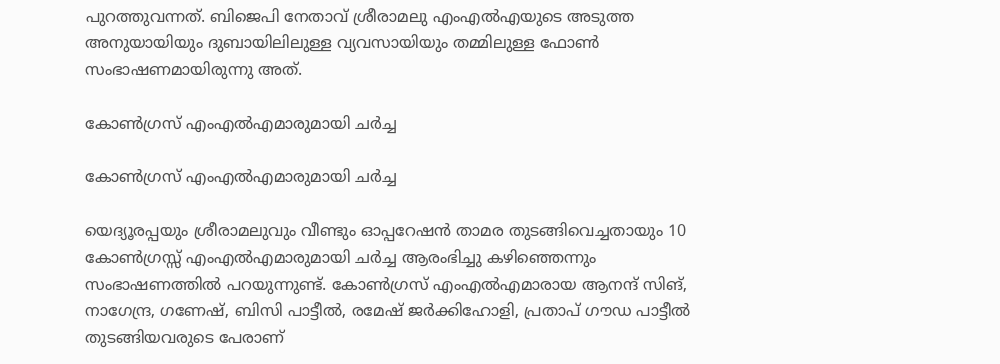പുറത്തുവന്നത്. ബിജെപി നേതാവ് ശ്രീരാമലു എംഎല്‍എയുടെ അടുത്ത അനുയായിയും ദുബായിലിലുള്ള വ്യവസായിയും തമ്മിലുള്ള ഫോണ്‍ സംഭാഷണമായിരുന്നു അത്.

കോണ്‍ഗ്രസ് എംഎല്‍എമാരുമായി ചര്‍ച്ച

കോണ്‍ഗ്രസ് എംഎല്‍എമാരുമായി ചര്‍ച്ച

യെദ്യൂരപ്പയും ശ്രീരാമലുവും വീണ്ടും ഓപ്പറേഷന്‍ താമര തുടങ്ങിവെച്ചതായും 10 കോണ്‍ഗ്രസ്സ് എംഎല്‍എമാരുമായി ചര്‍ച്ച ആരംഭിച്ചു കഴിഞ്ഞെന്നും സംഭാഷണത്തില്‍ പറയുന്നുണ്ട്. കോണ്‍ഗ്രസ് എംഎല്‍എമാരായ ആനന്ദ് സിങ്, നാഗേന്ദ്ര, ഗണേഷ്, ബിസി പാട്ടീല്‍, രമേഷ് ജര്‍ക്കിഹോളി, പ്രതാപ് ഗൗഡ പാട്ടീല്‍ തുടങ്ങിയവരുടെ പേരാണ്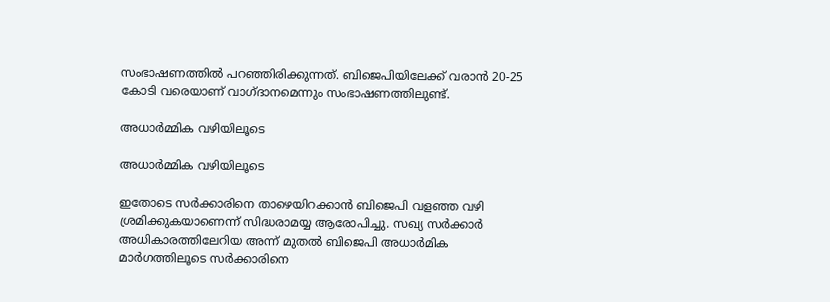സംഭാഷണത്തില്‍ പറഞ്ഞിരിക്കുന്നത്. ബിജെപിയിലേക്ക് വരാന്‍ 20-25 കോടി വരെയാണ് വാഗ്ദാനമെന്നും സംഭാഷണത്തിലുണ്ട്.

അധാര്‍മ്മിക വഴിയിലൂടെ

അധാര്‍മ്മിക വഴിയിലൂടെ

ഇതോടെ സര്‍ക്കാരിനെ താഴെയിറക്കാന്‍ ബിജെപി വളഞ്ഞ വഴി ശ്രമിക്കുകയാണെന്ന് സിദ്ധരാമയ്യ ആരോപിച്ചു. സഖ്യ സര്‍ക്കാര്‍ അധികാരത്തിലേറിയ അന്ന് മുതല്‍ ബിജെപി അധാര്‍മിക മാര്‍ഗത്തിലൂടെ സര്‍ക്കാരിനെ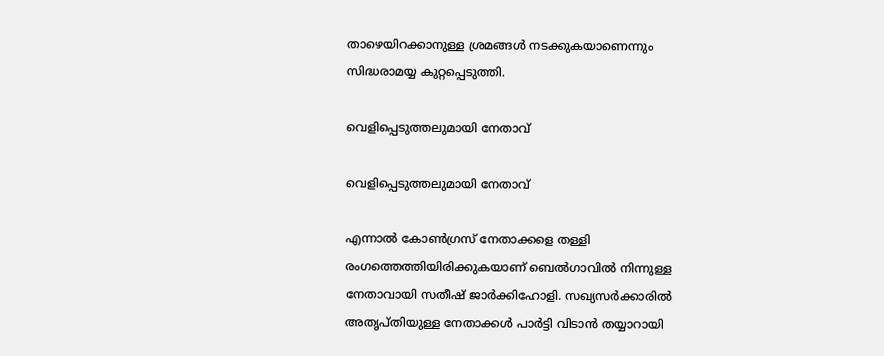താഴെയിറക്കാനുള്ള ശ്രമങ്ങള്‍ നടക്കുകയാണെന്നും സിദ്ധരാമയ്യ കുറ്റപ്പെടുത്തി.

വെളിപ്പെടുത്തലുമായി നേതാവ്

വെളിപ്പെടുത്തലുമായി നേതാവ്

എന്നാല്‍ കോണ്‍ഗ്രസ് നേതാക്കളെ തള്ളി രംഗത്തെത്തിയിരിക്കുകയാണ് ബെല്‍ഗാവില്‍ നിന്നുള്ള നേതാവായി സതീഷ് ജാര്‍ക്കിഹോളി. സഖ്യസര്‍ക്കാരില്‍ അതൃപ്തിയുള്ള നേതാക്കള്‍ പാര്‍ട്ടി വിടാന്‍ തയ്യാറായി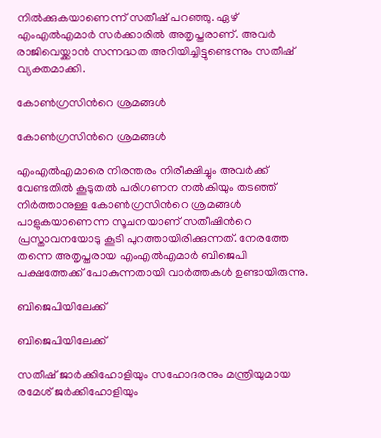നില്‍ക്കുകയാണെന്ന് സതീഷ് പറഞ്ഞു. ഏഴ് എംഎല്‍എമാര്‍ സര്‍ക്കാരില്‍ അതൃപ്തരാണ്. അവര്‍ രാജിവെയ്ക്കാന്‍ സന്നദ്ധത അറിയിച്ചിട്ടുണ്ടെന്നും സതീഷ് വ്യക്തമാക്കി.

കോണ്‍ഗ്രസിന്‍റെ ശ്രമങ്ങള്‍

കോണ്‍ഗ്രസിന്‍റെ ശ്രമങ്ങള്‍

എംഎല്‍എമാരെ നിരന്തരം നിരീക്ഷിച്ചും അവര്‍ക്ക് വേണ്ടതില്‍ കൂടുതല്‍ പരിഗണന നല്‍കിയും തടഞ്ഞ് നിര്‍ത്താനുള്ള കോണ്‍ഗ്രസിന്‍റെ ശ്രമങ്ങള്‍ പാളുകയാണെന്ന സൂചനയാണ് സതീഷിന്‍റെ പ്രസ്താവനയോടു കൂടി പുറത്തായിരിക്കുന്നത്. നേരത്തേ തന്നെ അതൃപ്തരായ എംഎല്‍എമാര്‍ ബിജെപി പക്ഷത്തേക്ക് പോകുന്നതായി വാര്‍ത്തകള്‍ ഉണ്ടായിരുന്നു.

ബിജെപിയിലേക്ക്

ബിജെപിയിലേക്ക്

സതീഷ് ജാര്‍ക്കിഹോളിയും സഹോദരനും മന്ത്രിയുമായ രമേശ് ജര്‍ക്കിഹോളിയും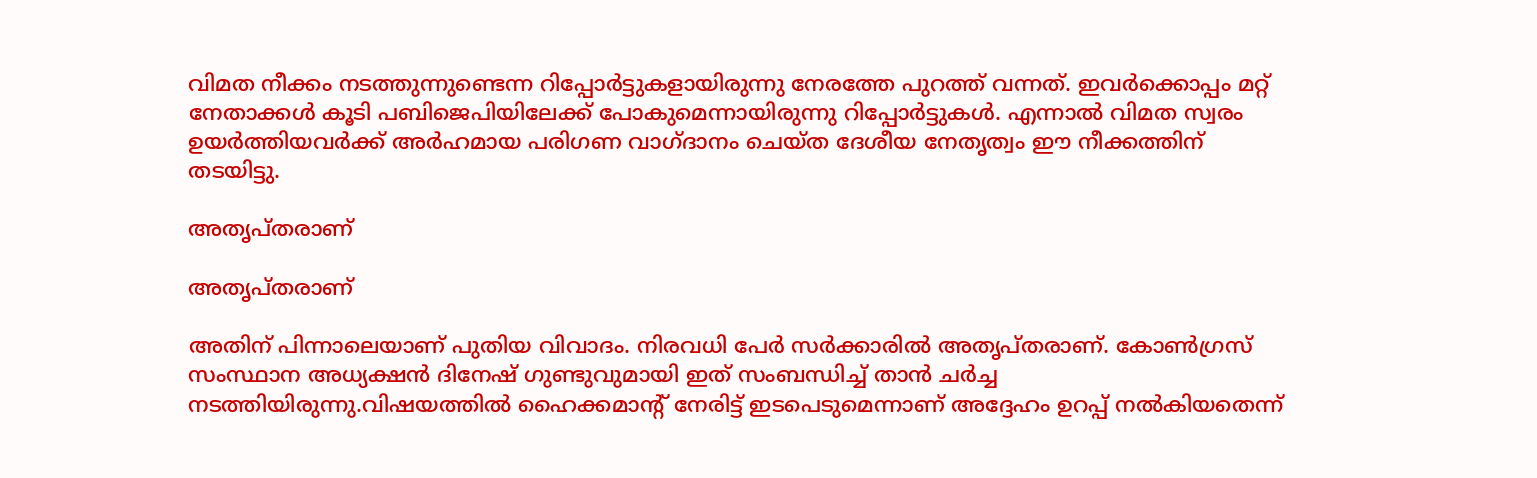വിമത നീക്കം നടത്തുന്നുണ്ടെന്ന റിപ്പോര്‍ട്ടുകളായിരുന്നു നേരത്തേ പുറത്ത് വന്നത്. ഇവര്‍ക്കൊപ്പം മറ്റ് നേതാക്കള്‍ കൂടി പബിജെപിയിലേക്ക് പോകുമെന്നായിരുന്നു റിപ്പോര്‍ട്ടുകള്‍. എന്നാല്‍ വിമത സ്വരം ഉയര്‍ത്തിയവര്‍ക്ക് അര്‍ഹമായ പരിഗണ വാഗ്ദാനം ചെയ്ത ദേശീയ നേതൃത്വം ഈ നീക്കത്തിന് തടയിട്ടു.

അതൃപ്തരാണ്

അതൃപ്തരാണ്

അതിന് പിന്നാലെയാണ് പുതിയ വിവാദം. നിരവധി പേര്‍ സര്‍ക്കാരില്‍ അതൃപ്തരാണ്. കോണ്‍ഗ്രസ് സംസ്ഥാന അധ്യക്ഷന്‍ ദിനേഷ് ഗുണ്ടുവുമായി ഇത് സംബന്ധിച്ച് താന്‍ ചര്‍ച്ച നടത്തിയിരുന്നു.വിഷയത്തില്‍ ഹൈക്കമാന്‍റ് നേരിട്ട് ഇടപെടുമെന്നാണ് അദ്ദേഹം ഉറപ്പ് നല്‍കിയതെന്ന്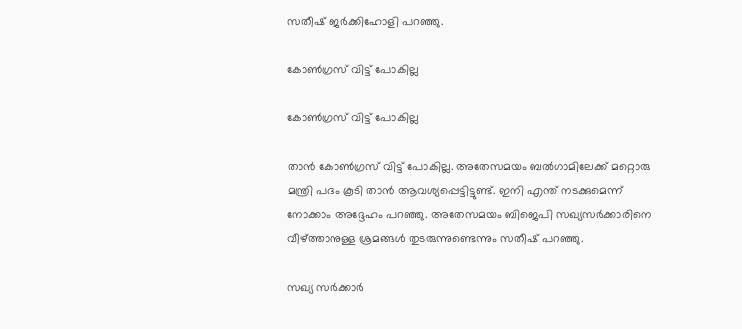സതീഷ് ജര്‍ക്കിഹോളി പറഞ്ഞു.

കോണ്‍ഗ്രസ് വിട്ട് പോകില്ല

കോണ്‍ഗ്രസ് വിട്ട് പോകില്ല

താന്‍ കോണ്‍ഗ്രസ് വിട്ട് പോകില്ല. അതേസമയം ബല്‍ഗാമിലേക്ക് മറ്റൊരു മന്ത്രി പദം കൂടി താന്‍ ആവശ്യപ്പെട്ടിട്ടുണ്ട്. ഇനി എന്ത് നടക്കുമെന്ന് നോക്കാം അദ്ദേഹം പറഞ്ഞു. അതേസമയം ബിജെപി സഖ്യസര്‍ക്കാരിനെ വീഴ്ത്താനുള്ള ശ്രമങ്ങള്‍ തുടരുന്നുണ്ടെന്നും സതീഷ് പറഞ്ഞു.

സഖ്യ സര്‍ക്കാര്‍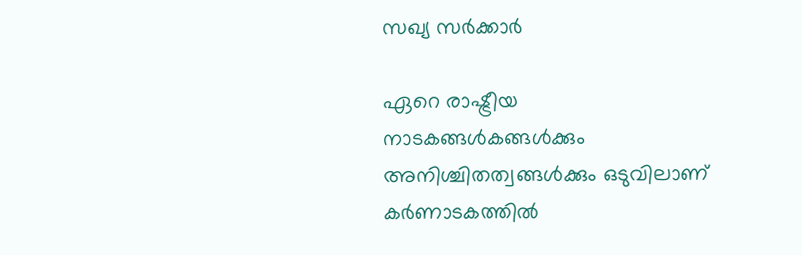സഖ്യ സര്‍ക്കാര്‍

ഏറെ രാഷ്ട്രീയ നാടകങ്ങള്‍കങ്ങള്‍ക്കും അനിശ്ചിതത്വങ്ങള്‍ക്കും ഒടുവിലാണ് കര്‍ണാടകത്തില്‍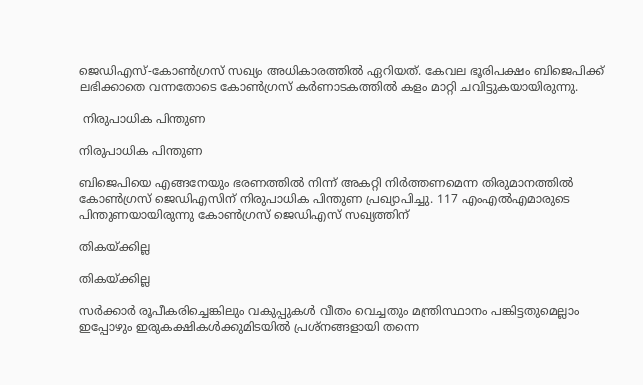ജെഡിഎസ്-കോണ്‍ഗ്രസ് സഖ്യം അധികാരത്തില്‍ ഏറിയത്. കേവല ഭൂരിപക്ഷം ബിജെപിക്ക് ലഭിക്കാതെ വന്നതോടെ കോണ്‍ഗ്രസ് കര്‍ണാടകത്തില്‍ കളം മാറ്റി ചവിട്ടുകയായിരുന്നു.

 നിരുപാധിക പിന്തുണ

നിരുപാധിക പിന്തുണ

ബിജെപിയെ എങ്ങനേയും ഭരണത്തില്‍ നിന്ന് അകറ്റി നിര്‍ത്തണമെന്ന തിരുമാനത്തില്‍ കോണ്‍ഗ്രസ് ജെഡിഎസിന് നിരുപാധിക പിന്തുണ പ്രഖ്യാപിച്ചു. 117 എംഎല്‍എമാരുടെ പിന്തുണയായിരുന്നു കോണ്‍ഗ്രസ് ജെഡിഎസ് സഖ്യത്തിന്

തികയ്ക്കില്ല

തികയ്ക്കില്ല

സര്‍ക്കാര്‍ രൂപീകരിച്ചെങ്കിലും വകുപ്പുകള്‍ വീതം വെച്ചതും മന്ത്രിസ്ഥാനം പങ്കിട്ടതുമെല്ലാം ഇപ്പോഴും ഇരുകക്ഷികള്‍ക്കുമിടയില്‍ പ്രശ്നങ്ങളായി തന്നെ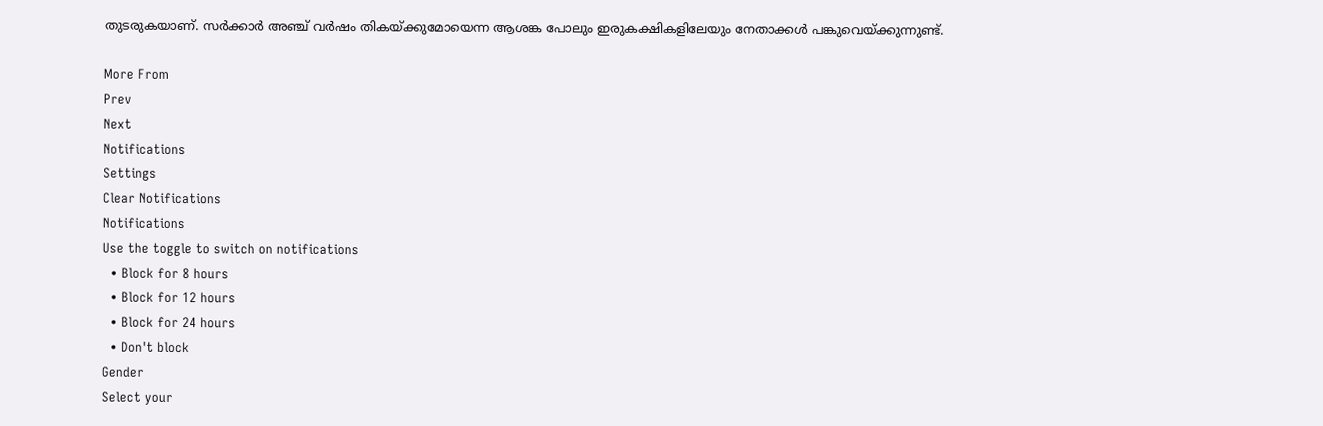തുടരുകയാണ്. സര്‍ക്കാര്‍ അഞ്ച് വര്‍ഷം തികയ്ക്കുമോയെന്ന ആശങ്ക പോലും ഇരുകക്ഷികളിലേയും നേതാക്കള്‍ പങ്കുവെയ്ക്കുന്നുണ്ട്.

More From
Prev
Next
Notifications
Settings
Clear Notifications
Notifications
Use the toggle to switch on notifications
  • Block for 8 hours
  • Block for 12 hours
  • Block for 24 hours
  • Don't block
Gender
Select your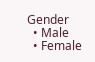Gender
  • Male
  • Female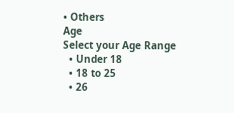• Others
Age
Select your Age Range
  • Under 18
  • 18 to 25
  • 26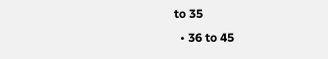to 35
  • 36 to 45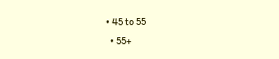• 45 to 55
  • 55+